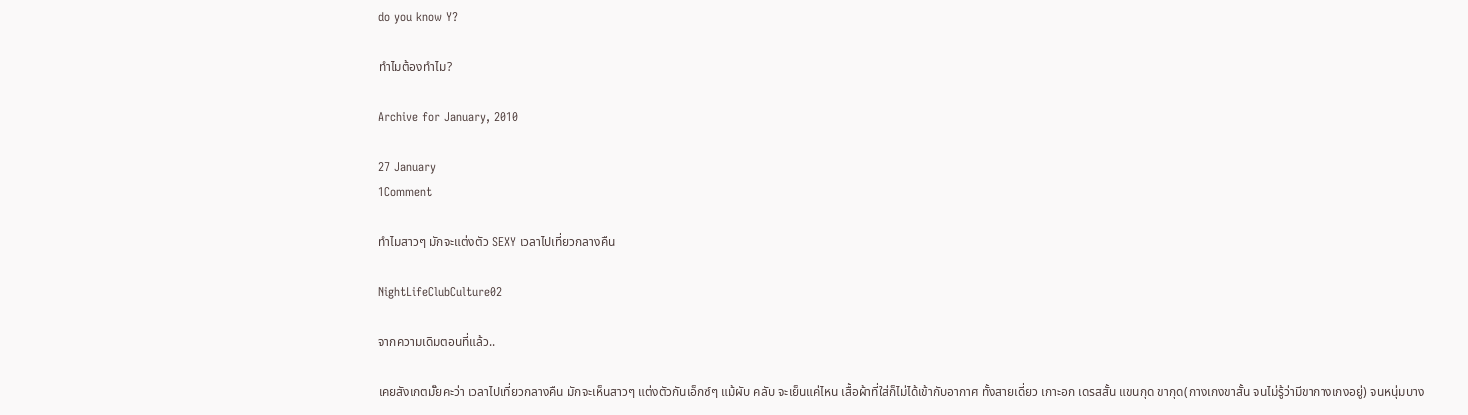do you know Y?

ทำไมต้องทำไม?

Archive for January, 2010

27 January
1Comment

ทำไมสาวๆ มักจะแต่งตัว SEXY เวลาไปเที่ยวกลางคืน

NightLifeClubCulture02

จากความเดิมตอนที่แล้ว..

เคยสังเกตมั๊ยคะว่า เวลาไปเที่ยวกลางคืน มักจะเห็นสาวๆ แต่งตัวกันเอ็กซ์ๆ แม้ผับ คลับ จะเย็นแค่ไหน เสื้อผ้าที่ใส่ก็ไม่ได้เข้ากับอากาศ ทั้งสายเดี่ยว เกาะอก เดรสสั้น แขนกุด ขากุด(กางเกงขาสั้น จนไม่รู้ว่ามีขากางเกงอยู่) จนหนุ่มบาง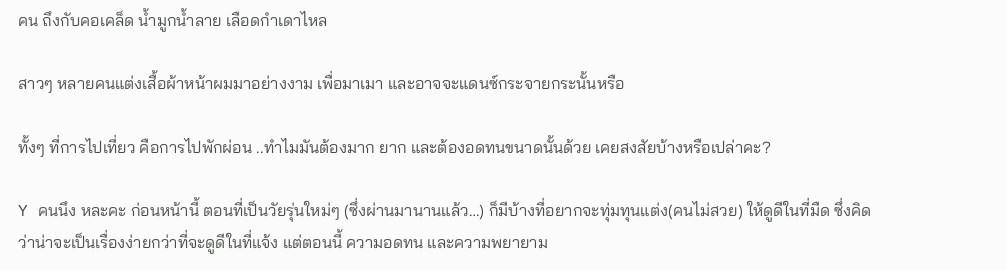คน ถึงกับคอเคล็ด น้ำมูกน้ำลาย เลือดกำเดาไหล

สาวๆ หลายคนแต่งเสื้อผ้าหน้าผมมาอย่างงาม เพื่อมาเมา และอาจจะแดนซ์กระจายกระนั้นหรือ

ทั้งๆ ที่การไปเที่ยว คือการไปพักผ่อน ..ทำไมมันต้องมาก ยาก และต้องอดทนขนาดนั้นด้วย เคยสงสัยบ้างหรือเปล่าคะ?

Y คนนึง หละคะ ก่อนหน้านี้ ตอนที่เป็นวัยรุ่นใหม่ๆ (ซึ่งผ่านมานานแล้ว…) ก็มีบ้างที่อยากจะทุ่มทุนแต่ง(คนไม่สวย) ให้ดูดีในที่มืด ซึ่งคิดว่าน่าจะเป็นเรื่องง่ายกว่าที่จะดูดีในที่แจ้ง แต่ตอนนี้ ความอดทน และความพยายาม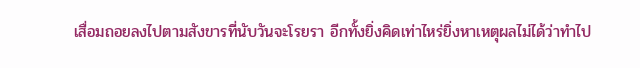เสื่อมถอยลงไปตามสังขารที่นับวันจะโรยรา อีกทั้งยิ่งคิดเท่าไหร่ยิ่งหาเหตุผลไม่ได้ว่าทำไป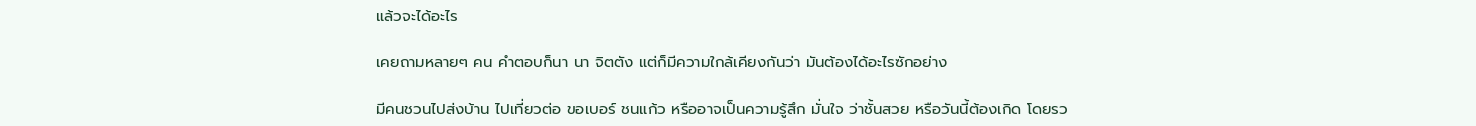แล้วจะได้อะไร

เคยถามหลายๆ คน คำตอบก็นา นา จิตตัง แต่ก็มีความใกล้เคียงกันว่า มันต้องได้อะไรซักอย่าง

มีคนชวนไปส่งบ้าน ไปเที่ยวต่อ ขอเบอร์ ชนแก้ว หรืออาจเป็นความรู้สึก มั่นใจ ว่าชั้นสวย หรือวันนี้ต้องเกิด โดยรว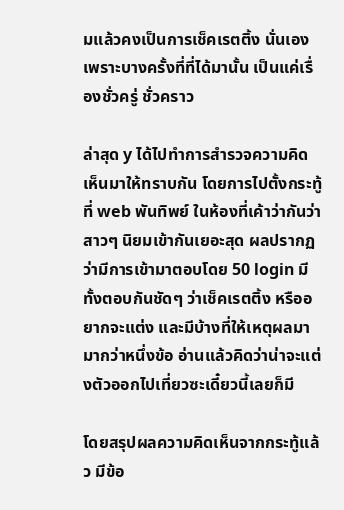มแล้วคงเป็นการเช็คเรตติ้ง นั่นเอง เพราะบางครั้งที่ที่ได้มานั้น เป็นแค่เรื่องชั่วครู่ ชั่วคราว

ล่าสุด y ได้ไปทำการสำรวจความคิดเห็นมาให้ทราบกัน โดยการไปตั้งกระทู้ที่ web พันทิพย์ ในห้องที่เค้าว่ากันว่าสาวๆ นิยมเข้ากันเยอะสุด ผลปรากฏว่ามีการเข้ามาตอบโดย 50 login มีทั้งตอบกันชัดๆ ว่าเช็คเรตติ้ง หรืออยากจะแต่ง และมีบ้างที่ให้เหตุผลมามากว่าหนึ่งข้อ อ่านแล้วคิดว่าน่าจะแต่งตัวออกไปเที่ยวซะเดี๋ยวนี้เลยก็มี

โดยสรุปผลความคิดเห็นจากกระทู้แล้ว มีข้อ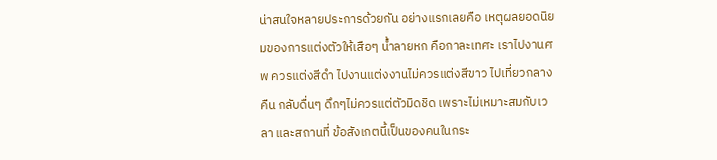น่าสนใจหลายประการด้วยกัน อย่างแรกเลยคือ เหตุผลยอดนิยมของการแต่งตัวให้เสือๆ น้ำลายหก คือกาละเทศะ เราไปงานศพ ควรแต่งสีดำ ไปงานแต่งงานไม่ควรแต่งสีขาว ไปเที่ยวกลางคืน กลับดื่นๆ ดึกๆไม่ควรแต่ตัวมิดชิด เพราะไม่เหมาะสมกับเวลา และสถานที่ ข้อสังเกตนี้เป็นของคนในกระ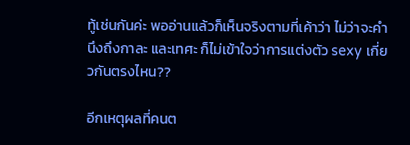ทู้เช่นกันค่ะ พออ่านแล้วก็เห็นจริงตามที่เค้าว่า ไม่ว่าจะคำนึงถึงกาละ และเทศะ ก็ไม่เข้าใจว่าการแต่งตัว sexy เกี่ยวกันตรงไหน??

อีกเหตุผลที่คนต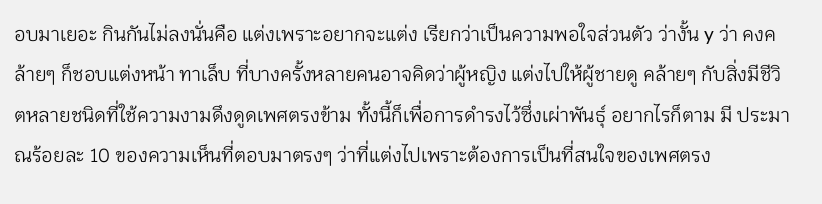อบมาเยอะ กินกันไม่ลงนั่นคือ แต่งเพราะอยากจะแต่ง เรียกว่าเป็นความพอใจส่วนตัว ว่างั้น y ว่า คงคล้ายๆ ก็ชอบแต่งหน้า ทาเล็บ ที่บางครั้งหลายคนอาจคิดว่าผู้หญิง แต่งไปให้ผู้ชายดู คล้ายๆ กับสิ่งมีชีวิตหลายชนิดที่ใช้ความงามดึงดูดเพศตรงข้าม ทั้งนี้ก็เพื่อการดำรงไว้ซึ่งเผ่าพันธุ์ อยากไรก็ตาม มี ประมาณร้อยละ 10 ของความเห็นที่ตอบมาตรงๆ ว่าที่แต่งไปเพราะต้องการเป็นที่สนใจของเพศตรง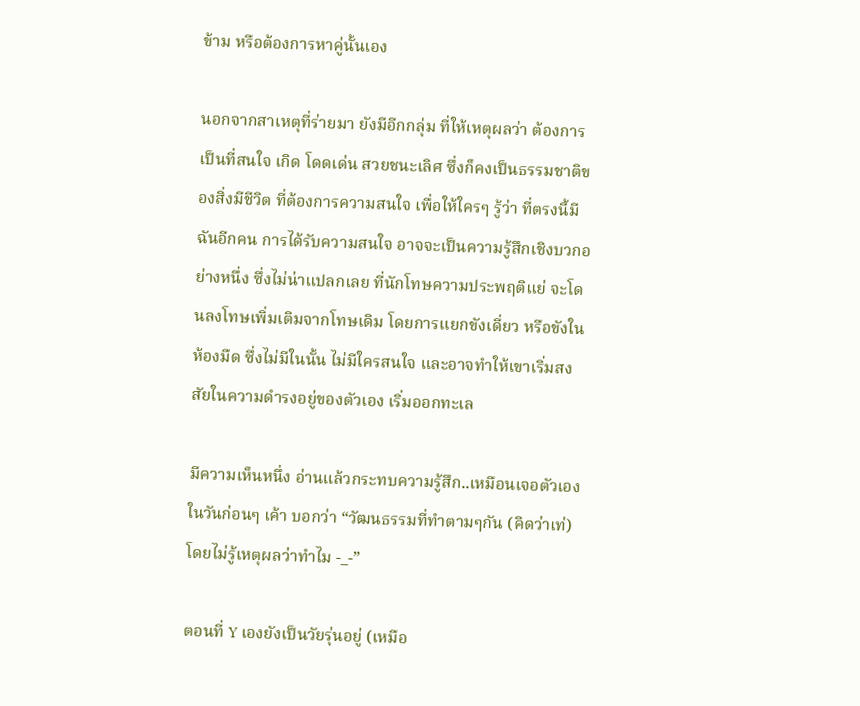ข้าม หรือต้องการหาคู่นั้นเอง

นอกจากสาเหตุที่ร่ายมา ยังมีอีกกลุ่ม ที่ให้เหตุผลว่า ต้องการเป็นที่สนใจ เกิด โดดเด่น สวยชนะเลิศ ซึ่งก็คงเป็นธรรมชาติของสิ่งมีชีวิต ที่ต้องการความสนใจ เพื่อให้ใครๆ รู้ว่า ที่ตรงนี้มีฉันอีกคน การได้รับความสนใจ อาจจะเป็นความรู้สึกเชิงบวกอย่างหนึ่ง ซึ่งไม่น่าแปลกเลย ที่นักโทษความประพฤติแย่ จะโดนลงโทษเพิ่มเติมจากโทษเดิม โดยการแยกขังเดี่ยว หรือขังในห้องมืด ซึ่งไม่มีในนั้น ไม่มีใครสนใจ และอาจทำให้เขาเริ่มสงสัยในความดำรงอยู่ของตัวเอง เริ่มออกทะเล

มีความเห็นหนึ่ง อ่านแล้วกระทบความรู้สึก..เหมือนเจอตัวเองในวันก่อนๆ เค้า บอกว่า “วัฒนธรรมที่ทำตามๆกัน (คิดว่าเท่) โดยไม่รู้เหตุผลว่าทำไม -_-”

ตอนที่ Y เองยังเป็นวัยรุ่นอยู่ (เหมือ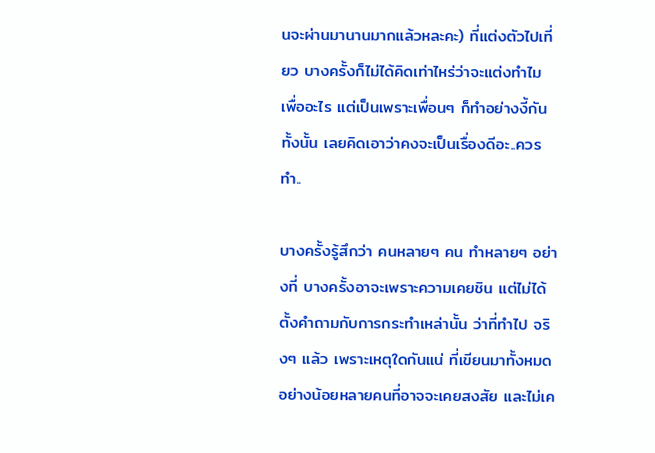นจะผ่านมานานมากแล้วหละคะ) ที่แต่งตัวไปเที่ยว บางครั้งก็ไม่ได้คิดเท่าไหร่ว่าจะแต่งทำไม เพื่ออะไร แต่เป็นเพราะเพื่อนๆ ก็ทำอย่างงี้กันทั้งนั้น เลยคิดเอาว่าคงจะเป็นเรื่องดีอะ..ควรทำ..

บางครั้งรู้สึกว่า คนหลายๆ คน ทำหลายๆ อย่างที่ บางครั้งอาจะเพราะความเคยชิน แต่ไม่ได้ตั้งคำถามกับการกระทำเหล่านั้น ว่าที่ทำไป จริงๆ แล้ว เพราะเหตุใดกันแน่ ที่เขียนมาทั้งหมด อย่างน้อยหลายคนที่อาจจะเคยสงสัย และไม่เค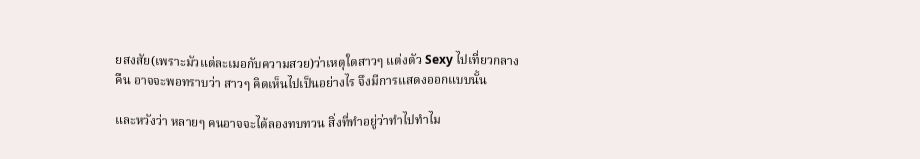ยสงสัย(เพราะมัวแต่ละเมอกับความสวย)ว่าเหตุใดสาวๆ แต่งตัว Sexy ไปเที่ยวกลางคืน อาจจะพอทราบว่า สาวๆ คิดเห็นไปเป็นอย่างไร จึงมีการแสดงออกแบบนั้น

และหวังว่า หลายๆ คนอาจจะได้ลองทบทวน สิ่งที่ทำอยู่ว่าทำไปทำไม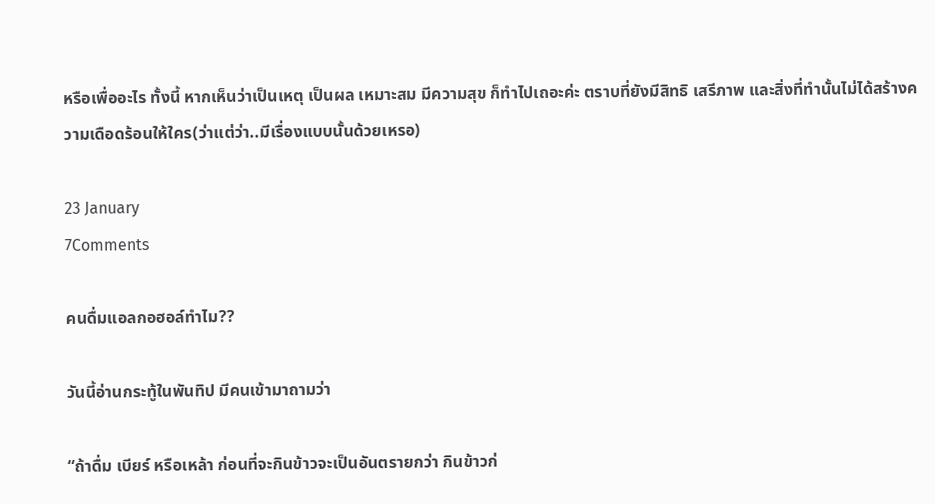หรือเพื่ออะไร ทั้งนี้ หากเห็นว่าเป็นเหตุ เป็นผล เหมาะสม มีความสุข ก็ทำไปเถอะค่ะ ตราบที่ยังมีสิทธิ เสรีภาพ และสิ่งที่ทำนั้นไม่ได้สร้างความเดือดร้อนให้ใคร(ว่าแต่ว่า..มีเรื่องแบบนั้นด้วยเหรอ)

23 January
7Comments

คนดื่มแอลกอฮอล์ทำไม??

วันนี้อ่านกระทู้ในพันทิป มีคนเข้ามาถามว่า

“ถ้าดื่ม เบียร์ หรือเหล้า ก่อนที่จะกินข้าวจะเป็นอันตรายกว่า กินข้าวก่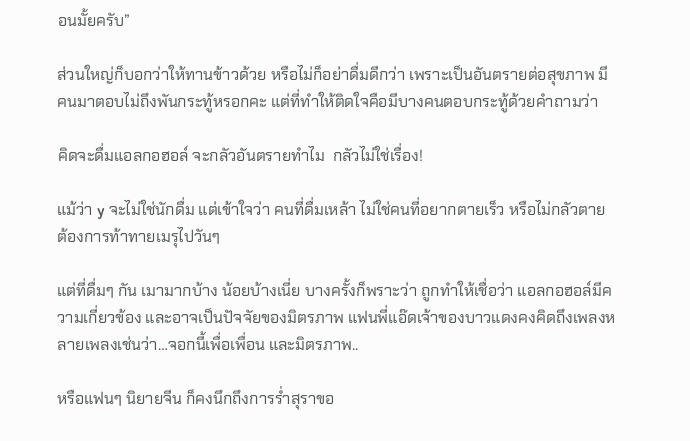อนมั้ยครับ”

ส่วนใหญ่ก็บอกว่าให้ทานข้าวด้วย หรือไม่ก็อย่าดื่มดีกว่า เพราะเป็นอันตรายต่อสุขภาพ มีคนมาตอบไม่ถึงพันกระทู้หรอกคะ แต่ที่ทำให้ติดใจคือมีบางคนตอบกระทู้ด้วยคำถามว่า

คิดจะดื่มแอลกอฮอล์ จะกลัวอันตรายทำไม  กลัวไม่ใช่เรื่อง!

แม้ว่า y จะไม่ใช่นักดื่ม แต่เข้าใจว่า คนที่ดื่มเหล้า ไม่ใช่คนที่อยากตายเร็ว หรือไม่กลัวตาย ต้องการท้าทายเมรุไปวันๆ

แต่ที่ดื่มๆ กัน เมามากบ้าง น้อยบ้างเนี่ย บางครั้งก็พราะว่า ถูกทำให้เชื่อว่า แอลกอฮอล์มีความเกี่ยวข้อง และอาจเป็นปัจจัยของมิตรภาพ แฟนพี่แอ๊ดเจ้าของบาวแดงคงคิดถึงเพลงหลายเพลงเช่นว่า…จอกนี้เพื่อเพื่อน และมิตรภาพ..

หรือแฟนๆ นิยายจีน ก็คงนึกถึงการร่ำสุราขอ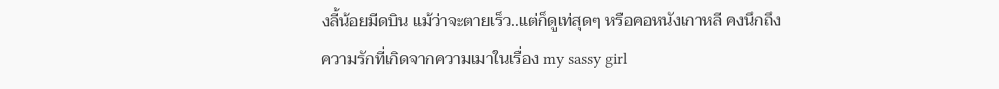งลี้น้อยมีดบิน แม้ว่าจะตายเร็ว..แต่ก็ดูเท่สุดๆ หรือคอหนังเกาหลี คงนึกถึง ความรักที่เกิดจากความเมาในเรื่อง my sassy girl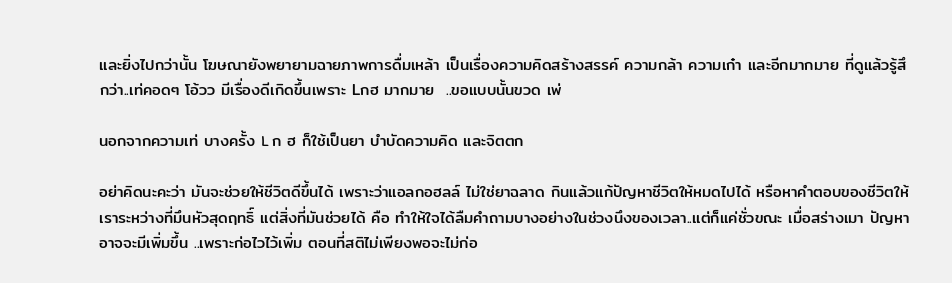และยิ่งไปกว่านั้น โฆษณายังพยายามฉายภาพการดื่มเหล้า เป็นเรื่องความคิดสร้างสรรค์ ความกล้า ความเก๋า และอีกมากมาย ที่ดูแล้วรู้สึกว่า..เท่คอดๆ โอ้วว มีเรื่องดีเกิดขึ้นเพราะ Lกฮ มากมาย  ..ขอแบบนั้นขวด เพ่

นอกจากความเท่ บางครั้ง L ก ฮ ก็ใช้เป็นยา บำบัดความคิด และจิตตก

อย่าคิดนะคะว่า มันจะช่วยให้ชีวิตดีขึ้นได้ เพราะว่าแอลกอฮลล์ ไม่ใช่ยาฉลาด กินแล้วแก้ปัญหาชีวิตให้หมดไปได้ หรือหาคำตอบของชีวิตให้เราระหว่างที่มึนหัวสุดฤทธิ์ แต่สิ่งที่มันช่วยได้ คือ ทำให้ใจได้ลืมคำถามบางอย่างในช่วงนึงของเวลา..แต่ก็แค่ชั่วขณะ เมื่อสร่างเมา ปัญหาอาจจะมีเพิ่มขึ้น ..เพราะก่อไวไว้เพิ่ม ตอนที่สติไม่เพียงพอจะไม่ก่อ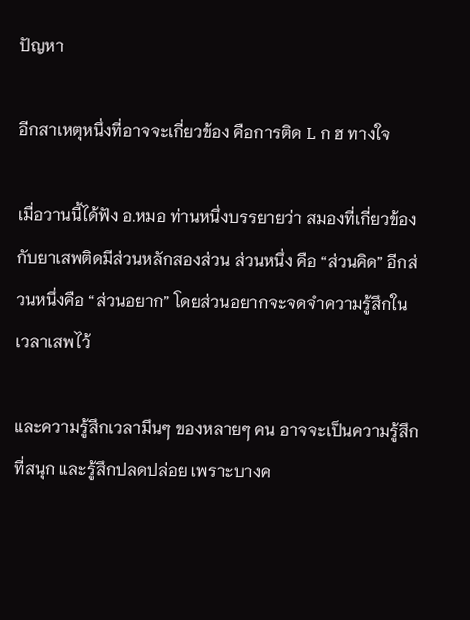ปัญหา

อีกสาเหตุหนึ่งที่อาจจะเกี่ยวข้อง คือการติด L ก ฮ ทางใจ

เมื่อวานนี้ได้ฟัง อ.หมอ ท่านหนึ่งบรรยายว่า สมองที่เกี่ยวข้องกับยาเสพติดมีส่วนหลักสองส่วน ส่วนหนึ่ง คือ “ส่วนคิด” อีกส่วนหนึ่งคือ “ส่วนอยาก” โดยส่วนอยากจะจดจำความรู้สึกในเวลาเสพไว้

และความรู้สึกเวลามึนๆ ของหลายๆ คน อาจจะเป็นความรู้สึกที่สนุก และรู้สึกปลดปล่อย เพราะบางค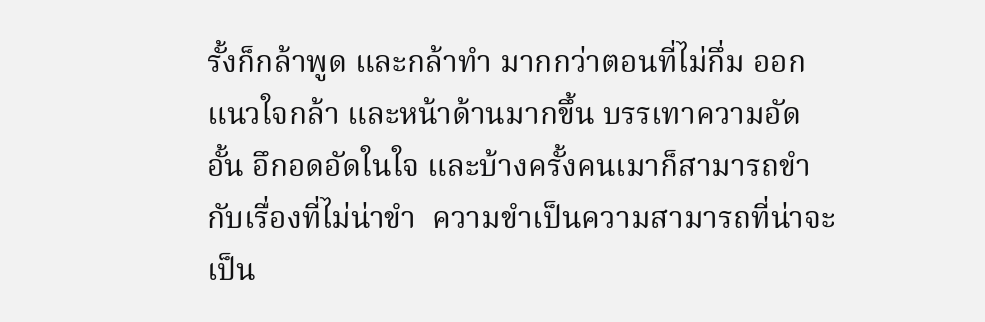รั้งก็กล้าพูด และกล้าทำ มากกว่าตอนที่ไม่กึ่ม ออกแนวใจกล้า และหน้าด้านมากขึ้น บรรเทาความอัดอั้น อึกอดอัดในใจ และบ้างครั้งคนเมาก็สามารถขำกับเรื่องที่ไม่น่าขำ  ความขำเป็นความสามารถที่น่าจะเป็น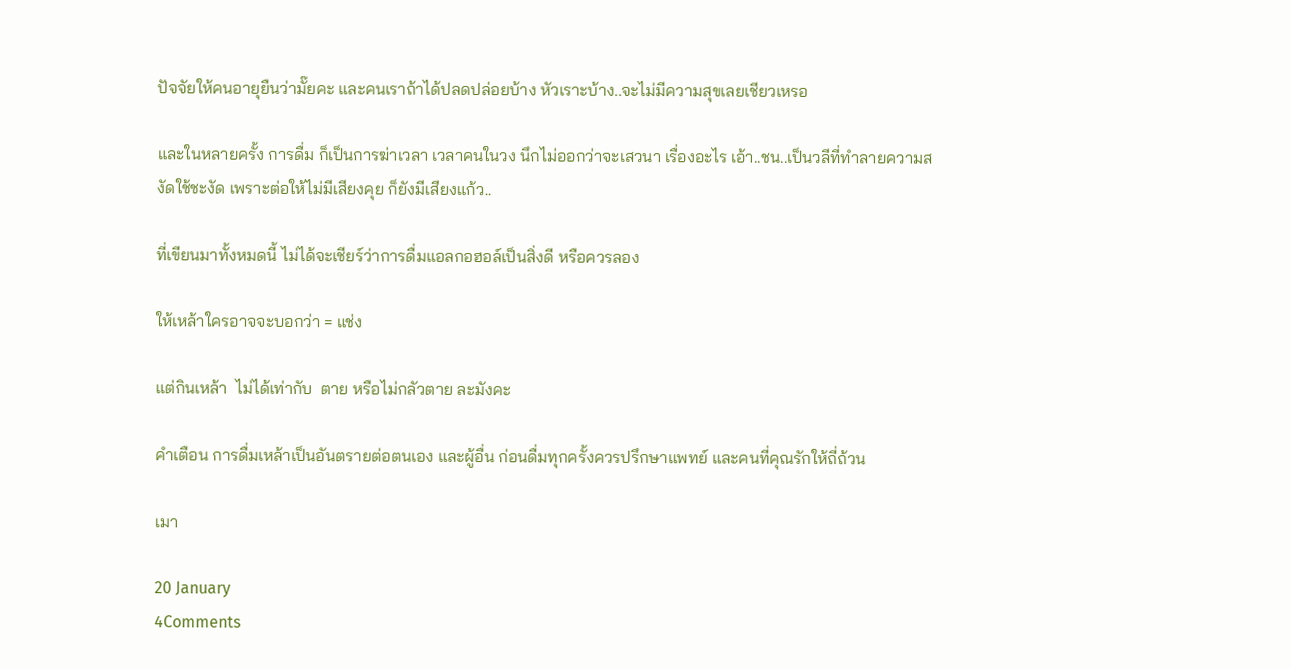ปัจจัยให้คนอายุยืนว่ามั๊ยคะ และคนเราถ้าได้ปลดปล่อยบ้าง หัวเราะบ้าง..จะไม่มีความสุขเลยเชียวเหรอ

และในหลายครั้ง การดื่ม ก็เป็นการฆ่าเวลา เวลาคนในวง นึกไม่ออกว่าจะเสวนา เรื่องอะไร เอ้า..ชน..เป็นวลีที่ทำลายความสงัดใช้ชะงัด เพราะต่อให้ไม่มีเสียงคุย ก็ยังมีเสียงแก้ว..

ที่เขียนมาทั้งหมดนี้ ไม่ได้จะเชียร์ว่าการดื่มแอลกอฮอล์เป็นสิ่งดี หรือควรลอง

ให้เหล้าใครอาจจะบอกว่า = แช่ง

แต่กินเหล้า  ไม่ได้เท่ากับ  ตาย หรือไม่กลัวตาย ละมังคะ

คำเตือน การดื่มเหล้าเป็นอันตรายต่อตนเอง และผู้อื่น ก่อนดื่มทุกครั้งควรปรึกษาแพทย์ และคนที่คุณรักให้ถี่ถ้วน

เมา

20 January
4Comments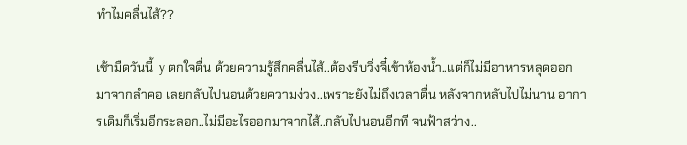ทำไมคลื่นไส้??

เช้ามืดวันนี้  y ตกใจตื่น ด้วยความรู้สึกคลื่นไส้..ต้องรีบวิ่งจี๋เข้าห้องน้ำ..แต่ก็ไม่มีอาหารหลุดออกมาจากลำคอ เลยกลับไปนอนด้วยความง่วง..เพราะยังไม่ถึงเวลาตื่น หลังจากหลับไปไม่นาน อาการเดิมก็เริ่มอีกระลอก..ไม่มีอะไรออกมาจากไส้..กลับไปนอนอีกที จนฟ้าสว่าง..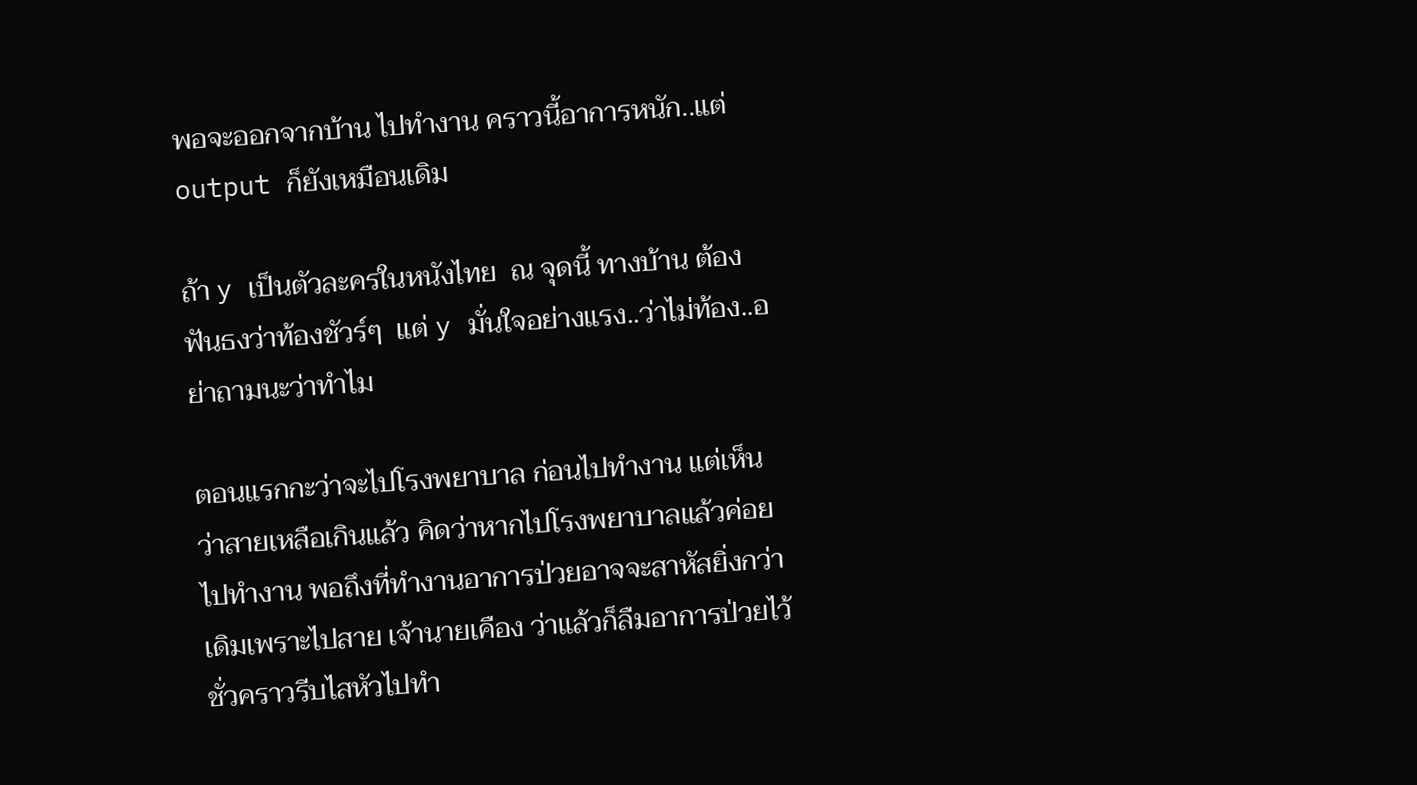พอจะออกจากบ้าน ไปทำงาน คราวนี้อาการหนัก..แต่ output ก็ยังเหมือนเดิม

ถ้า y เป็นตัวละครในหนังไทย  ณ จุดนี้ ทางบ้าน ต้องฟันธงว่าท้องชัวร์ๆ  แต่ y มั่นใจอย่างแรง..ว่าไม่ท้อง..อย่าถามนะว่าทำไม

ตอนแรกกะว่าจะไปโรงพยาบาล ก่อนไปทำงาน แต่เห็นว่าสายเหลือเกินแล้ว คิดว่าหากไปโรงพยาบาลแล้วค่อยไปทำงาน พอถึงที่ทำงานอาการป่วยอาจจะสาหัสยิ่งกว่าเดิมเพราะไปสาย เจ้านายเคือง ว่าแล้วก็ลืมอาการป่วยไว้ชั่วคราวรีบไสหัวไปทำ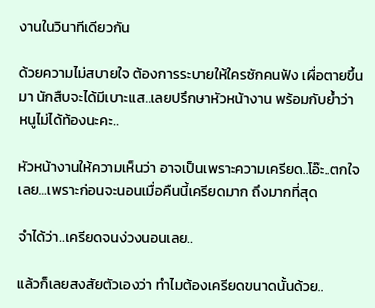งานในวินาทีเดียวกัน

ด้วยความไม่สบายใจ ต้องการระบายให้ใครซักคนฟัง เผื่อตายขึ้นมา นักสืบจะได้มีเบาะแส..เลยปรึกษาหัวหน้างาน พร้อมกับย้ำว่า หนูไม่ได้ท้องนะคะ..

หัวหน้างานให้ความเห็นว่า อาจเป็นเพราะความเครียด..โอ๊ะ..ตกใจเลย…เพราะก่อนจะนอนเมื่อคืนนี้เครียดมาก ถึงมากที่สุด

จำได้ว่า..เครียดจนง่วงนอนเลย..

แล้วก็เลยสงสัยตัวเองว่า ทำไมต้องเครียดขนาดนั้นด้วย..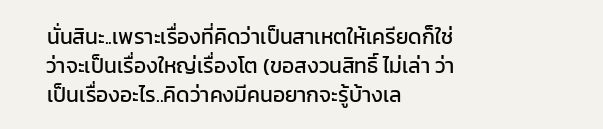นั่นสินะ..เพราะเรื่องที่คิดว่าเป็นสาเหตให้เครียดก็ใช่ว่าจะเป็นเรื่องใหญ่เรื่องโต (ขอสงวนสิทธิ์ ไม่เล่า ว่าเป็นเรื่องอะไร..คิดว่าคงมีคนอยากจะรู้บ้างเล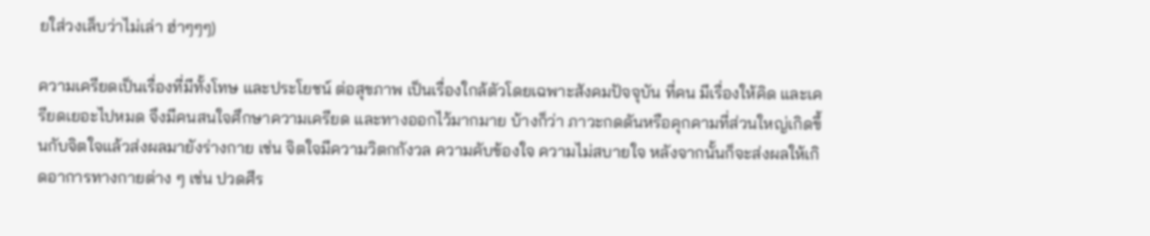ยใส่วงเล็บว่าไม่เล่า ฮ่าๆๆๆ)

ความเครียดเป็นเรื่องที่มีทั้งโทษ และประโยชน์ ต่อสุขภาพ เป็นเรื่องใกล้ตัวโดยเฉพาะสังคมปัจจุบัน ที่คน มีเรื่องให้คิด และเครียดเยอะไปหมด จึงมีคนสนใจศึกษาความเครียด และทางออกไว้มากมาย บ้างก็ว่า ภาวะกดดันหรือคุกคามที่ส่วนใหญ่เกิดขึ้นกับจิตใจแล้วส่งผลมายังร่างกาย เช่น จิตใจมีความวิตกกังวล ความคับข้องใจ ความไม่สบายใจ หลังจากนั้นก็จะส่งผลให้เกิดอาการทางกายต่าง ๆ เช่น ปวดศีร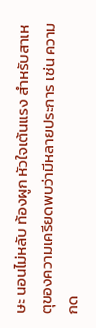ษะ นอนไม่หลับ ท้องผูก หัวใจเต้นแรง สำหรับสาเหตุของความเครียดพบว่ามีหลายประการ เช่น ความกด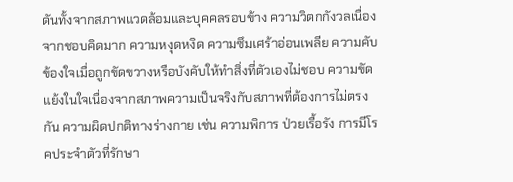ดันทั้งจากสภาพแวดล้อมและบุคคลรอบข้าง ความวิตกกังวลเนื่องจากชอบคิดมาก ความหงุดหงิด ความซึมเศร้าอ่อนเพลีย ความคับข้องใจเมื่อถูกขัดขวางหรือบังคับให้ทำสิ่งที่ตัวเองไม่ชอบ ความขัดแย้งในใจเนื่องจากสภาพความเป็นจริงกับสภาพที่ต้องการไม่ตรงกัน ความผิดปกติทางร่างกาย เช่น ความพิการ ป่วยเรื้อรัง การมีโรคประจำตัวที่รักษา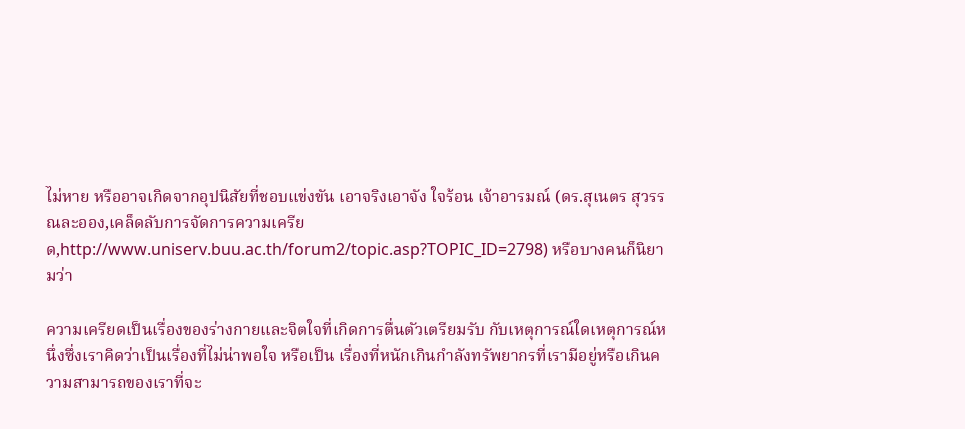ไม่หาย หรืออาจเกิดจากอุปนิสัยที่ชอบแข่งขัน เอาจริงเอาจัง ใจร้อน เจ้าอารมณ์ (ดร.สุเนตร สุวรรณละออง,เคล็ดลับการจัดการความเครียด,http://www.uniserv.buu.ac.th/forum2/topic.asp?TOPIC_ID=2798) หรือบางคนก็นิยามว่า

ความเครียดเป็นเรื่องของร่างกายและจิตใจที่เกิดการตื่นตัวเตรียมรับ กับเหตุการณ์ใดเหตุการณ์หนึ่งซึ่งเราคิดว่าเป็นเรื่องที่ไม่น่าพอใจ หรือเป็น เรื่องที่หนักเกินกำลังทรัพยากรที่เรามีอยู่หรือเกินความสามารถของเราที่จะ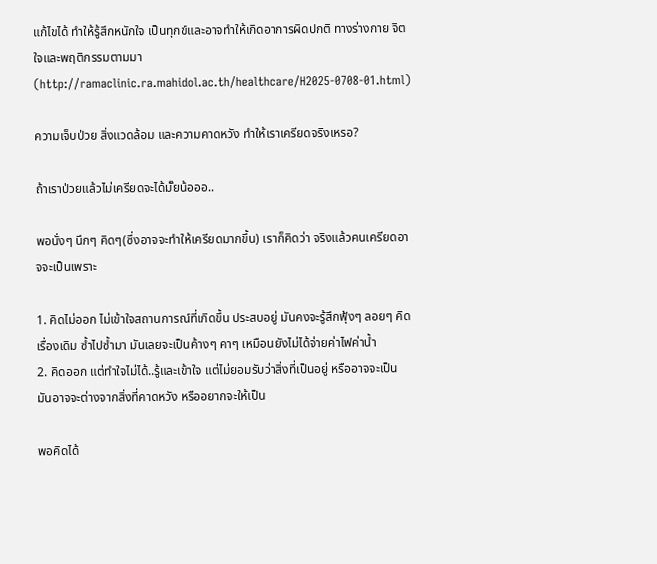แก้ไขได้ ทำให้รู้สึกหนักใจ เป็นทุกข์และอาจทำให้เกิดอาการผิดปกติ ทางร่างกาย จิตใจและพฤติกรรมตามมา (http://ramaclinic.ra.mahidol.ac.th/healthcare/H2025-0708-01.html)

ความเจ็บป่วย สิ่งแวดล้อม และความคาดหวัง ทำให้เราเครียดจริงเหรอ?

ถ้าเราป่วยแล้วไม่เครียดจะได้มั๊ยน้อออ..

พอนั่งๆ นึกๆ คิดๆ(ซึ่งอาจจะทำให้เครียดมากขึ้น) เราก็คิดว่า จริงแล้วคนเครียดอาจจะเป็นเพราะ

1. คิดไม่ออก ไม่เข้าใจสถานการณ์ที่เกิดขึ้น ประสบอยู่ มันคงจะรู้สึกฟุ้งๆ ลอยๆ คิดเรื่องเดิม ซ้ำไปซ้ำมา มันเลยจะเป็นค้างๆ คาๆ เหมือนยังไม่ได้จ่ายค่าไฟค่าน้ำ
2. คิดออก แต่ทำใจไม่ได้..รู้และเข้าใจ แต่ไม่ยอมรับว่าสิ่งที่เป็นอยู่ หรืออาจจะเป็น มันอาจจะต่างจากสิ่งที่คาดหวัง หรืออยากจะให้เป็น

พอคิดได้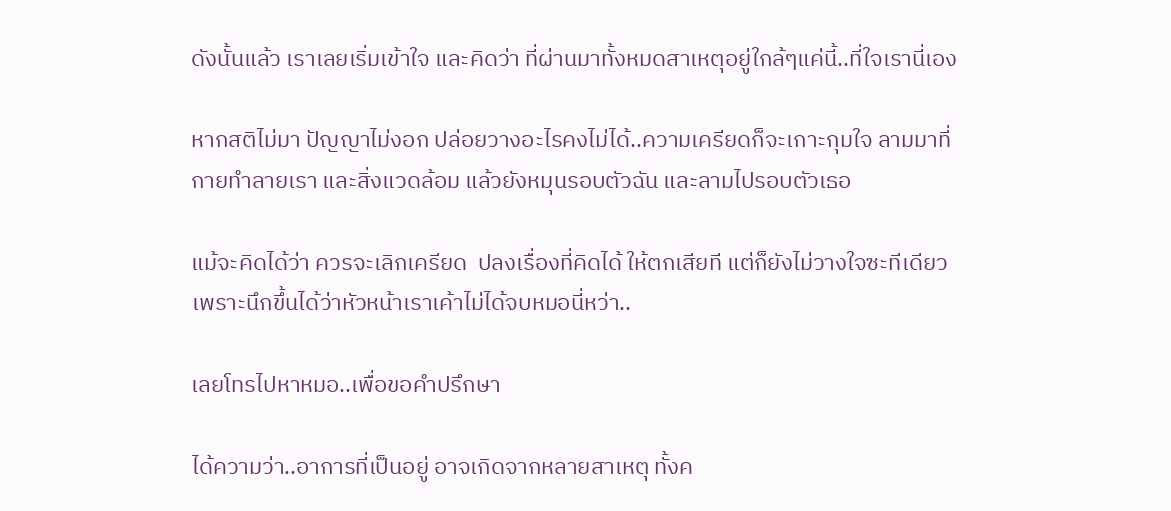ดังนั้นแล้ว เราเลยเริ่มเข้าใจ และคิดว่า ที่ผ่านมาทั้งหมดสาเหตุอยู่ใกล้ๆแค่นี้..ที่ใจเรานี่เอง

หากสติไม่มา ปัญญาไม่งอก ปล่อยวางอะไรคงไม่ได้..ความเครียดก็จะเกาะกุมใจ ลามมาที่กายทำลายเรา และสิ่งแวดล้อม แล้วยังหมุนรอบตัวฉัน และลามไปรอบตัวเธอ

แม้จะคิดได้ว่า ควรจะเลิกเครียด  ปลงเรื่องที่คิดได้ ให้ตกเสียที แต่ก็ยังไม่วางใจซะทีเดียว เพราะนึกขึ้นได้ว่าหัวหน้าเราเค้าไม่ได้จบหมอนี่หว่า..

เลยโทรไปหาหมอ..เพื่อขอคำปรึกษา

ได้ความว่า..อาการที่เป็นอยู่ อาจเกิดจากหลายสาเหตุ ทั้งค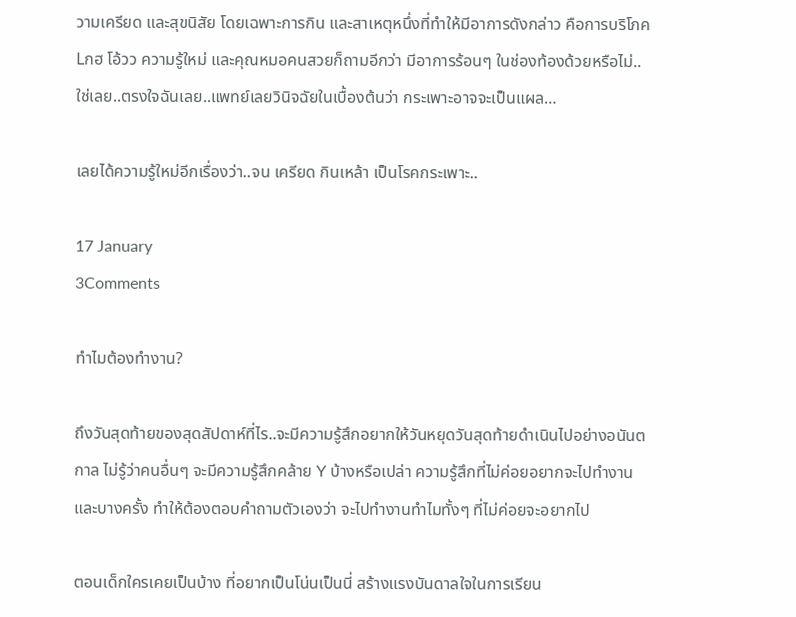วามเครียด และสุขนิสัย โดยเฉพาะการกิน และสาเหตุหนึ่งที่ทำให้มีอาการดังกล่าว คือการบริโภค Lกฮ โอ้วว ความรู้ใหม่ และคุณหมอคนสวยก็ถามอีกว่า มีอาการร้อนๆ ในช่องท้องด้วยหรือไม่..ใช่เลย..ตรงใจฉันเลย..แพทย์เลยวินิจฉัยในเบื้องต้นว่า กระเพาะอาจจะเป็นแผล…

เลยได้ความรู้ใหม่อีกเรื่องว่า..จน เครียด กินเหล้า เป็นโรคกระเพาะ..

17 January
3Comments

ทำไมต้องทำงาน?

ถึงวันสุดท้ายของสุดสัปดาห์ที่ไร..จะมีความรู้สึกอยากให้วันหยุดวันสุดท้ายดำเนินไปอย่างอนันตกาล ไม่รู้ว่าคนอื่นๆ จะมีความรู้สึกคล้าย Y บ้างหรือเปล่า ความรู้สึกที่ไม่ค่อยอยากจะไปทำงาน และบางครั้ง ทำให้ต้องตอบคำถามตัวเองว่า จะไปทำงานทำไมทั้งๆ ที่ไม่ค่อยจะอยากไป

ตอนเด็กใครเคยเป็นบ้าง ที่อยากเป็นโน่นเป็นนี่ สร้างแรงบันดาลใจในการเรียน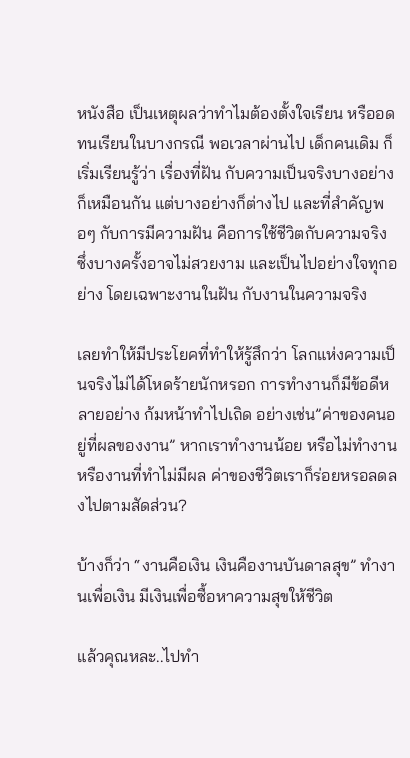หนังสือ เป็นเหตุผลว่าทำไมต้องตั้งใจเรียน หรืออดทนเรียนในบางกรณี พอเวลาผ่านไป เด็กคนเดิม ก็เริ่มเรียนรู้ว่า เรื่องที่ฝัน กับความเป็นจริงบางอย่างก็เหมือนกัน แต่บางอย่างก็ต่างไป และที่สำคัญพอๆ กับการมีความฝัน คือการใช้ชีวิตกับความจริง ซึ่งบางครั้งอาจไม่สวยงาม และเป็นไปอย่างใจทุกอย่าง โดยเฉพาะงานในฝัน กับงานในความจริง

เลยทำให้มีประโยคที่ทำให้รู้สึกว่า โลกแห่งความเป็นจริงไม่ได้โหดร้ายนักหรอก การทำงานก็มีข้อดีหลายอย่าง ก้มหน้าทำไปเถิด อย่างเช่น”ค่าของคนอยู่ที่ผลของงาน” หากเราทำงานน้อย หรือไม่ทำงาน หรืองานที่ทำไม่มีผล ค่าของชีวิตเราก็ร่อยหรอลดลงไปตามสัดส่วน?

บ้างก็ว่า “งานคือเงิน เงินคืองานบันดาลสุข” ทำงานเพื่อเงิน มีเงินเพื่อซื้อหาความสุขให้ชีวิต

แล้วคุณหละ..ไปทำ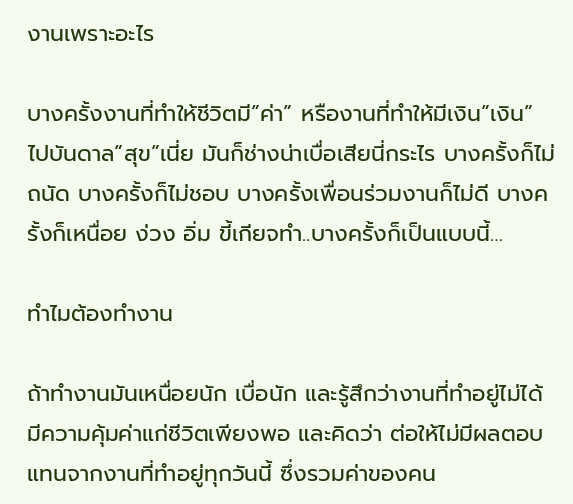งานเพราะอะไร

บางครั้งงานที่ทำให้ชีวิตมี”ค่า” หรืองานที่ทำให้มีเงิน”เงิน” ไปบันดาล”สุข”เนี่ย มันก็ช่างน่าเบื่อเสียนี่กระไร บางครั้งก็ไม่ถนัด บางครั้งก็ไม่ชอบ บางครั้งเพื่อนร่วมงานก็ไม่ดี บางครั้งก็เหนื่อย ง่วง อิ่ม ขี้เกียจทำ..บางครั้งก็เป็นแบบนี้…

ทำไมต้องทำงาน

ถ้าทำงานมันเหนื่อยนัก เบื่อนัก และรู้สึกว่างานที่ทำอยู่ไม่ได้มีความคุ้มค่าแก่ชีวิตเพียงพอ และคิดว่า ต่อให้ไม่มีผลตอบแทนจากงานที่ทำอยู่ทุกวันนี้ ซึ่งรวมค่าของคน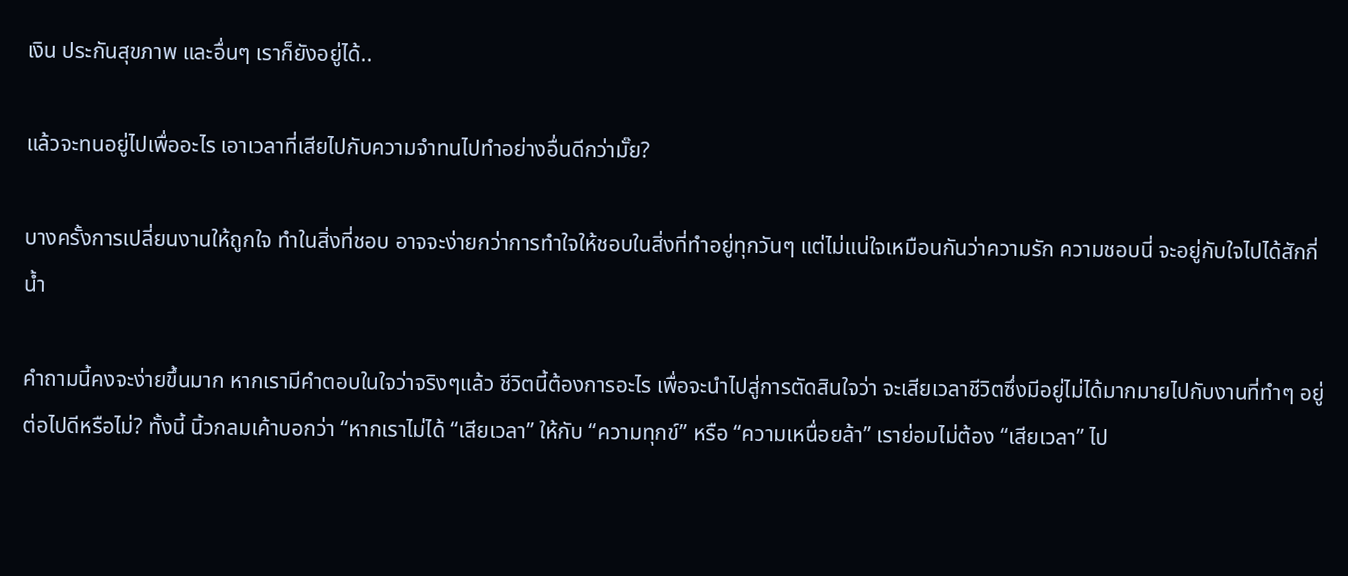เงิน ประกันสุขภาพ และอื่นๆ เราก็ยังอยู่ได้..

แล้วจะทนอยู่ไปเพื่ออะไร เอาเวลาที่เสียไปกับความจำทนไปทำอย่างอื่นดีกว่ามั๊ย?

บางครั้งการเปลี่ยนงานให้ถูกใจ ทำในสิ่งที่ชอบ อาจจะง่ายกว่าการทำใจให้ชอบในสิ่งที่ทำอยู่ทุกวันๆ แต่ไม่แน่ใจเหมือนกันว่าความรัก ความชอบนี่ จะอยู่กับใจไปได้สักกี่น้ำ

คำถามนี้คงจะง่ายขึ้นมาก หากเรามีคำตอบในใจว่าจริงๆแล้ว ชีวิตนี้ต้องการอะไร เพื่อจะนำไปสู่การตัดสินใจว่า จะเสียเวลาชีวิตซึ่งมีอยู่ไม่ได้มากมายไปกับงานที่ทำๆ อยู่ต่อไปดีหรือไม่? ทั้งนี้ นิ้วกลมเค้าบอกว่า “หากเราไม่ได้ “เสียเวลา” ให้กับ “ความทุกข์” หรือ “ความเหนื่อยล้า” เราย่อมไม่ต้อง “เสียเวลา” ไป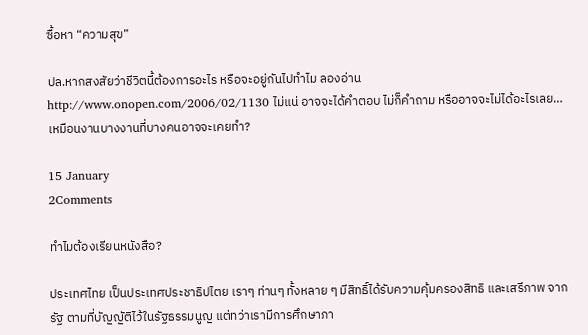ซื้อหา “ความสุข”

ปล.หากสงสัยว่าชีวิตนี้ต้องการอะไร หรือจะอยู่กันไปทำไม ลองอ่าน http://www.onopen.com/2006/02/1130 ไม่แน่ อาจจะได้คำตอบ ไม่ก็คำถาม หรืออาจจะไม่ได้อะไรเลย…เหมือนงานบางงานที่บางคนอาจจะเคยทำ?

15 January
2Comments

ทำไมต้องเรียนหนังสือ?

ประเทศไทย เป็นประเทศประชาธิปไตย เราๆ ท่านๆ ทั้งหลาย ๆ มีสิทธิ์ได้รับความคุ้มครองสิทธิ และเสรีภาพ จากรัฐ ตามที่บัญญัติไว้ในรัฐธรรมนูญ แต่ทว่าเรามีการศึกษาภา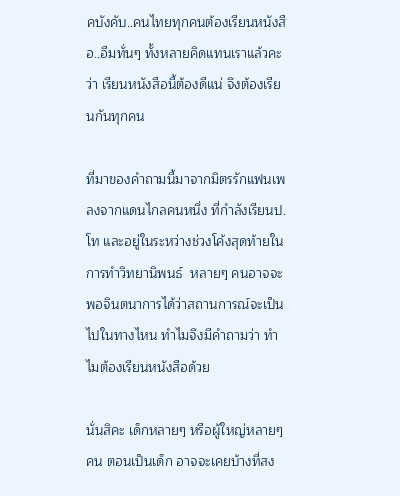คบังคับ..คนไทยทุกคนต้องเรียนหนังสือ..อืมทั่นๆ ทั้งหลายคิดแทนเราแล้วคะว่า เรียนหนังสือนี้ต้องดีแน่ จึงต้องเรียนกันทุกคน

ที่มาของคำถามนี้มาจากมิตรรักแฟนเพลงจากแดนไกลคนหนึ่ง ที่กำลังเรียนป.โท และอยู่ในระหว่างช่วงโค้งสุดท้ายในการทำวิทยานิพนธ์  หลายๆ คนอาจจะพอจินตนาการได้ว่าสถานการณ์จะเป็นไปในทางไหน ทำไมจึงมีคำถามว่า ทำไมต้องเรียนหนังสือด้วย

นั่นสิคะ เด็กหลายๆ หรือผู้ใหญ่หลายๆคน ตอนเป็นเด็ก อาจจะเคยบ้างที่สง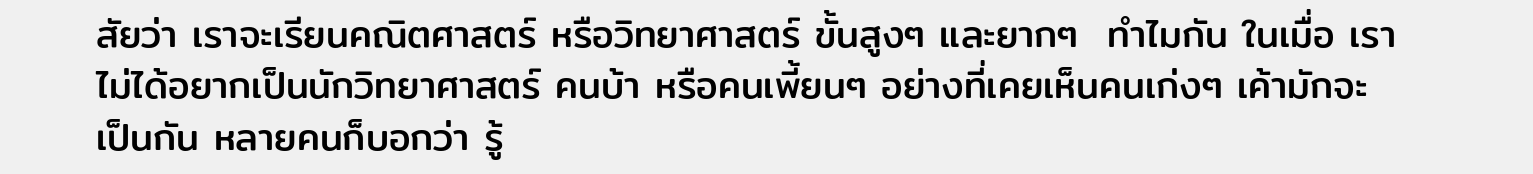สัยว่า เราจะเรียนคณิตศาสตร์ หรือวิทยาศาสตร์ ขั้นสูงๆ และยากๆ  ทำไมกัน ในเมื่อ เราไม่ได้อยากเป็นนักวิทยาศาสตร์ คนบ้า หรือคนเพี้ยนๆ อย่างที่เคยเห็นคนเก่งๆ เค้ามักจะเป็นกัน หลายคนก็บอกว่า รู้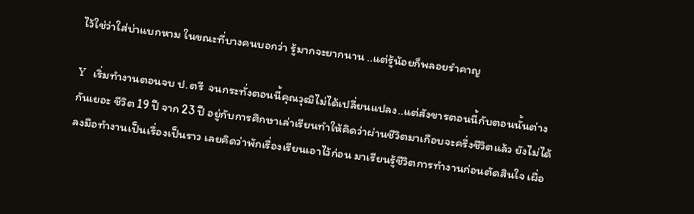ไว้ใช่ว่าใส่บ่าแบกหาม ในขณะที่บางคนบอกว่า รู้มากจะยากนาน ..แต่รู้น้อยก็พลอยรำคาญ

Y  เริ่มทำงานตอนจบ ป.ตรี  จนกระทั่งตอนนี้คุณวุฒิไม่ได้เปลี่ยนแปลง..แต่สังขารตอนนี้กับตอนนั้นต่างกันเยอะ ชีวิต 19 ปี จาก 23 ปี อยู่กับการศึกษาเล่าเรียนทำให้คิดว่าผ่านชีวิตมาเกือบจะครึ่งชีวิตแล้ว ยังไม่ได้ลงมือทำงานเป็นเรื่องเป็นราว เลยคิดว่าพักเรื่องเรียนเอาไว้ก่อน มาเรียนรู้ชีวิตการทำงานก่อนตัดสินใจ เผื่อ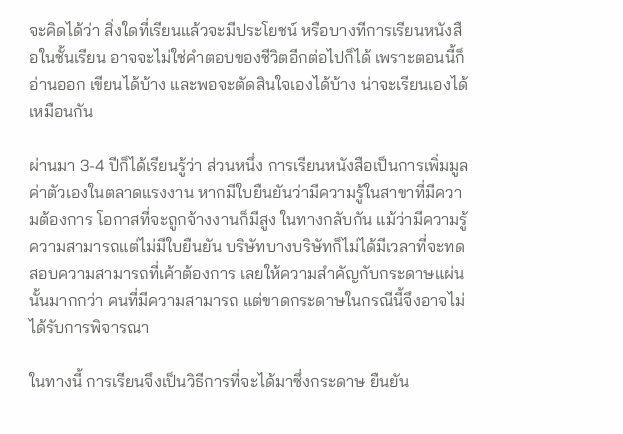จะคิดได้ว่า สิ่งใดที่เรียนแล้วจะมีประโยชน์ หรือบางทีการเรียนหนังสือในชั้นเรียน อาจจะไม่ใช่คำตอบของชีวิตอีกต่อไปก็ได้ เพราะตอนนี้ก็อ่านออก เขียนได้บ้าง และพอจะตัดสินใจเองได้บ้าง น่าจะเรียนเองได้เหมือนกัน

ผ่านมา 3-4 ปีก็ได้เรียนรู้ว่า ส่วนหนึ่ง การเรียนหนังสือเป็นการเพิ่มมูลค่าตัวเองในตลาดแรงงาน หากมีใบยืนยันว่ามีความรู้ในสาขาที่มีความต้องการ โอกาสที่จะถูกจ้างงานก็มีสูง ในทางกลับกัน แม้ว่ามีความรู้ ความสามารถแต่ไม่มีใบยืนยัน บริษัทบางบริษัทก็ไม่ได้มีเวลาที่จะทดสอบความสามารถที่เค้าต้องการ เลยให้ความสำคัญกับกระดาษแผ่นนั้นมากกว่า คนที่มีความสามารถ แต่ขาดกระดาษในกรณีนี้จึงอาจไม่ได้รับการพิจารณา

ในทางนี้ การเรียนจึงเป็นวิธีการที่จะได้มาซึ่งกระดาษ ยืนยัน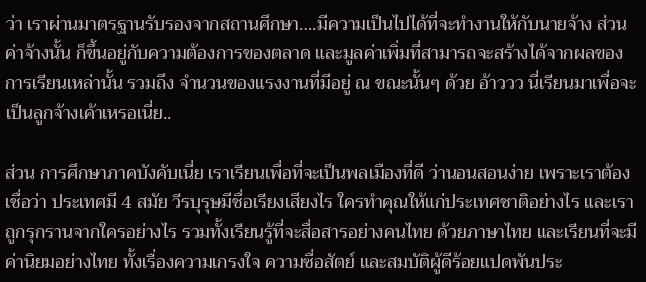ว่า เราผ่านมาตรฐานรับรองจากสถานศึกษา….มีความเป็นไปได้ที่จะทำงานให้กับนายจ้าง ส่วนค่าจ้างนั้น ก็ขึ้นอยู่กับความต้องการของตลาด และมูลค่าเพิ่มที่สามารถจะสร้างได้จากผลของการเรียนเหล่านั้น รวมถึง จำนวนของแรงงานที่มีอยู่ ณ ขณะนั้นๆ ด้วย อ้าววว นี่เรียนมาเพื่อจะเป็นลูกจ้างเค้าเหรอเนี่ย..

ส่วน การศึกษาภาคบังคับเนี่ย เราเรียนเพื่อที่จะเป็นพลเมืองที่ดี ว่านอนสอนง่าย เพราะเราต้องเชื่อว่า ประเทศมี 4 สมัย วีรบุรุษมีชื่อเรียงเสียงไร ใครทำคุณให้แก่ประเทศชาติอย่างไร และเราถูกรุกรานจากใครอย่างไร รวมทั้งเรียนรู้ที่จะสื่อสารอย่างคนไทย ด้วยภาษาไทย และเรียนที่จะมีค่านิยมอย่างไทย ทั้งเรื่องความเกรงใจ ความซื่อสัตย์ และสมบัติผู้ดีร้อยแปดพันประ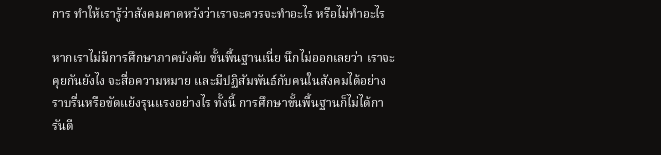การ ทำให้เรารู้ว่าสังคมคาดหวังว่าเราจะควรจะทำอะไร หรือไม่ทำอะไร

หากเราไม่มีการศึกษาภาคบังคับ ขั้นพื้นฐานเนี่ย นึกไม่ออกเลยว่า เราจะคุยกันยังไง จะสื่อความหมาย และมีปฏิสัมพันธ์กับคนในสังคมได้อย่างราบรื่นหรือขัดแย้งรุนแรงอย่างไร ทั้งนี้ การศึกษาขั้นพื้นฐานก็ไม่ได้การันตี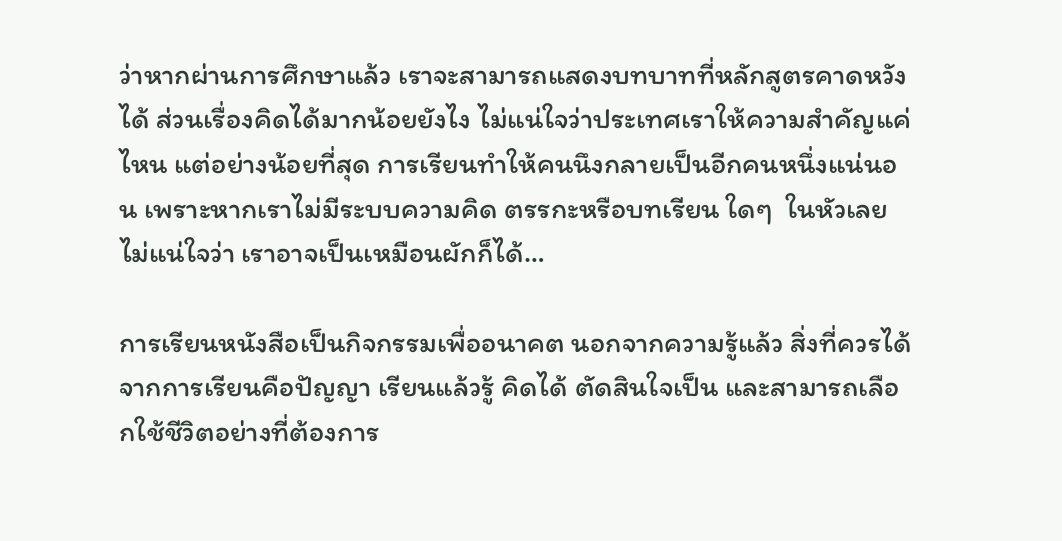ว่าหากผ่านการศึกษาแล้ว เราจะสามารถแสดงบทบาทที่หลักสูตรคาดหวังได้ ส่วนเรื่องคิดได้มากน้อยยังไง ไม่แน่ใจว่าประเทศเราให้ความสำคัญแค่ไหน แต่อย่างน้อยที่สุด การเรียนทำให้คนนึงกลายเป็นอีกคนหนึ่งแน่นอน เพราะหากเราไม่มีระบบความคิด ตรรกะหรือบทเรียน ใดๆ  ในหัวเลย ไม่แน่ใจว่า เราอาจเป็นเหมือนผักก็ได้…

การเรียนหนังสือเป็นกิจกรรมเพื่ออนาคต นอกจากความรู้แล้ว สิ่งที่ควรได้จากการเรียนคือปัญญา เรียนแล้วรู้ คิดได้ ตัดสินใจเป็น และสามารถเลือกใช้ชีวิตอย่างที่ต้องการ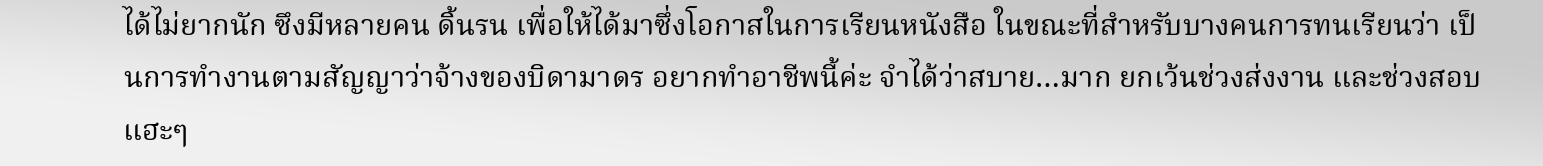ได้ไม่ยากนัก ซึงมีหลายคน ดิ้นรน เพื่อให้ได้มาซึ่งโอกาสในการเรียนหนังสือ ในขณะที่สำหรับบางคนการทนเรียนว่า เป็นการทำงานตามสัญญาว่าจ้างของบิดามาดร อยากทำอาชีพนี้ค่ะ จำได้ว่าสบาย…มาก ยกเว้นช่วงส่งงาน และช่วงสอบ แฮะๆ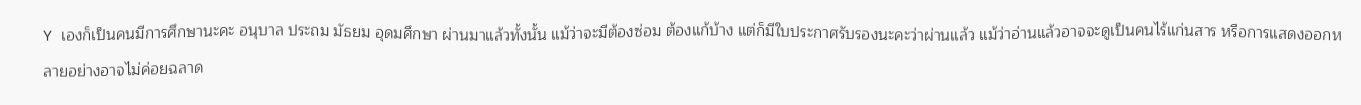Y เองก็เป็นคนมีการศึกษานะคะ อนุบาล ประถม มัธยม อุดมศึกษา ผ่านมาแล้วทั้งนั้น แม้ว่าจะมีต้องซ่อม ต้องแก้บ้าง แต่ก็มีใบประกาศรับรองนะคะว่าผ่านแล้ว แม้ว่าอ่านแล้วอาจจะดูเป็นคนไร้แก่นสาร หรือการแสดงออกหลายอย่างอาจไม่ค่อยฉลาด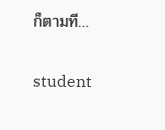ก็ตามที…

student